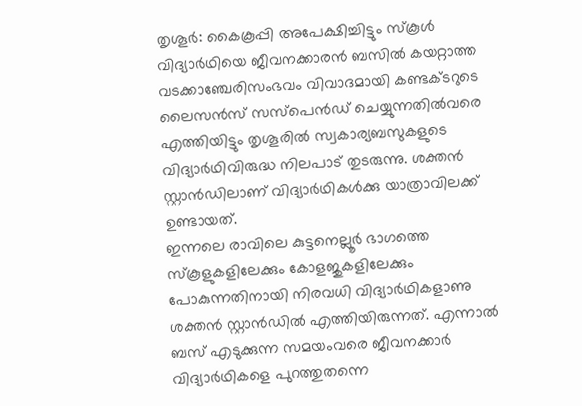തൃശൂർ: കൈകൂപ്പി അപേക്ഷിച്ചിട്ടും സ്കൂൾ വിദ്യാർഥിയെ ജീവനക്കാരൻ ബസിൽ കയറ്റാത്ത വടക്കാഞ്ചേരിസംഭവം വിവാദമായി കണ്ടക്ടറുടെ ലൈസൻസ് സസ്പെൻഡ് ചെയ്യുന്നതിൽവരെ എത്തിയിട്ടും തൃശൂരിൽ സ്വകാര്യബസുകളുടെ വിദ്യാർഥിവിരുദ്ധ നിലപാട് തുടരുന്നു. ശക്തൻ സ്റ്റാൻഡിലാണ് വിദ്യാർഥികൾക്കു യാത്രാവിലക്ക് ഉണ്ടായത്.
ഇന്നലെ രാവിലെ കുട്ടനെല്ലൂർ ഭാഗത്തെ സ്കൂളുകളിലേക്കും കോളജുകളിലേക്കും പോകുന്നതിനായി നിരവധി വിദ്യാർഥികളാണു ശക്തൻ സ്റ്റാൻഡിൽ എത്തിയിരുന്നത്. എന്നാൽ ബസ് എടുക്കുന്ന സമയംവരെ ജീവനക്കാർ വിദ്യാർഥികളെ പുറത്തുതന്നെ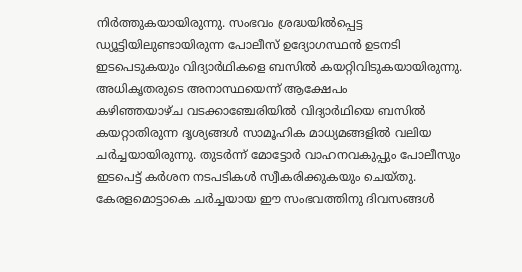നിർത്തുകയായിരുന്നു. സംഭവം ശ്രദ്ധയിൽപ്പെട്ട ഡ്യൂട്ടിയിലുണ്ടായിരുന്ന പോലീസ് ഉദ്യോഗസ്ഥൻ ഉടനടി ഇടപെടുകയും വിദ്യാർഥികളെ ബസിൽ കയറ്റിവിടുകയായിരുന്നു.
അധികൃതരുടെ അനാസ്ഥയെന്ന് ആക്ഷേപം
കഴിഞ്ഞയാഴ്ച വടക്കാഞ്ചേരിയിൽ വിദ്യാർഥിയെ ബസിൽ കയറ്റാതിരുന്ന ദൃശ്യങ്ങൾ സാമൂഹിക മാധ്യമങ്ങളിൽ വലിയ ചർച്ചയായിരുന്നു. തുടർന്ന് മോട്ടോർ വാഹനവകുപ്പും പോലീസും ഇടപെട്ട് കർശന നടപടികൾ സ്വീകരിക്കുകയും ചെയ്തു. കേരളമൊട്ടാകെ ചർച്ചയായ ഈ സംഭവത്തിനു ദിവസങ്ങൾ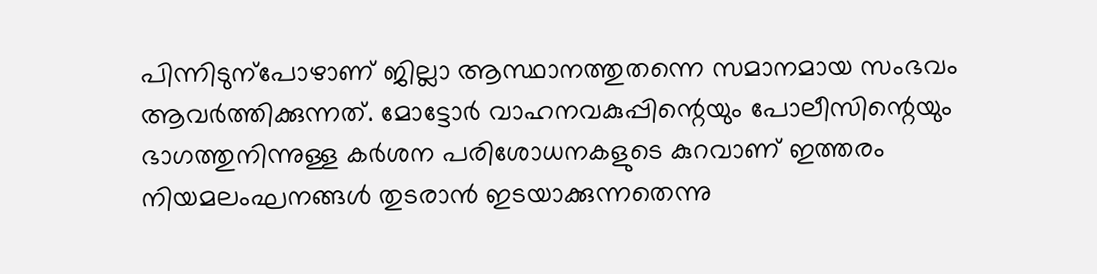പിന്നിടുന്പോഴാണ് ജില്ലാ ആസ്ഥാനത്തുതന്നെ സമാനമായ സംഭവം ആവർത്തിക്കുന്നത്. മോട്ടോർ വാഹനവകുപ്പിന്റെയും പോലീസിന്റെയും ഭാഗത്തുനിന്നുള്ള കർശന പരിശോധനകളുടെ കുറവാണ് ഇത്തരം നിയമലംഘനങ്ങൾ തുടരാൻ ഇടയാക്കുന്നതെന്നു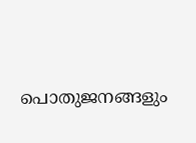പൊതുജനങ്ങളും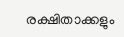രക്ഷിതാക്കളും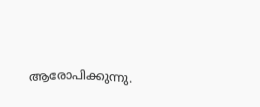ആരോപിക്കുന്നു.